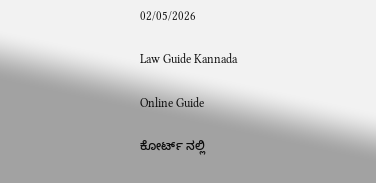02/05/2026

Law Guide Kannada

Online Guide

ಕೋರ್ಟ್ ನಲ್ಲಿ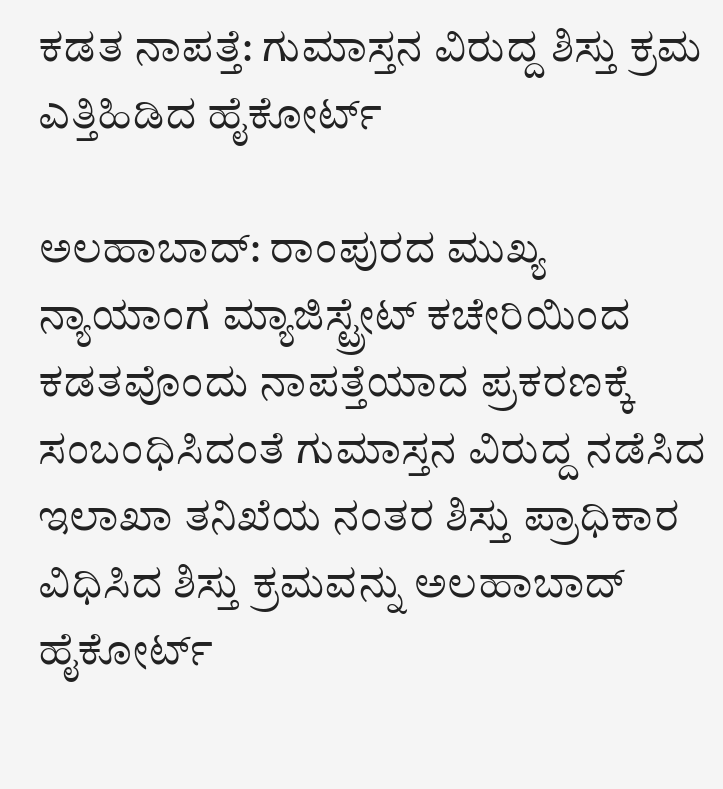ಕಡತ ನಾಪತ್ತೆ: ಗುಮಾಸ್ತನ ವಿರುದ್ದ ಶಿಸ್ತು ಕ್ರಮ ಎತ್ತಿಹಿಡಿದ ಹೈಕೋರ್ಟ್

ಅಲಹಾಬಾದ್: ರಾಂಪುರದ ಮುಖ್ಯ ನ್ಯಾಯಾಂಗ ಮ್ಯಾಜಿಸ್ಟ್ರೇಟ್ ಕಚೇರಿಯಿಂದ ಕಡತವೊಂದು ನಾಪತ್ತೆಯಾದ ಪ್ರಕರಣಕ್ಕೆ ಸಂಬಂಧಿಸಿದಂತೆ ಗುಮಾಸ್ತನ ವಿರುದ್ದ ನಡೆಸಿದ ಇಲಾಖಾ ತನಿಖೆಯ ನಂತರ ಶಿಸ್ತು ಪ್ರಾಧಿಕಾರ ವಿಧಿಸಿದ ಶಿಸ್ತು ಕ್ರಮವನ್ನು ಅಲಹಾಬಾದ್ ಹೈಕೋರ್ಟ್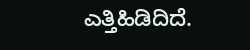ಎತ್ತಿಹಿಡಿದಿದೆ.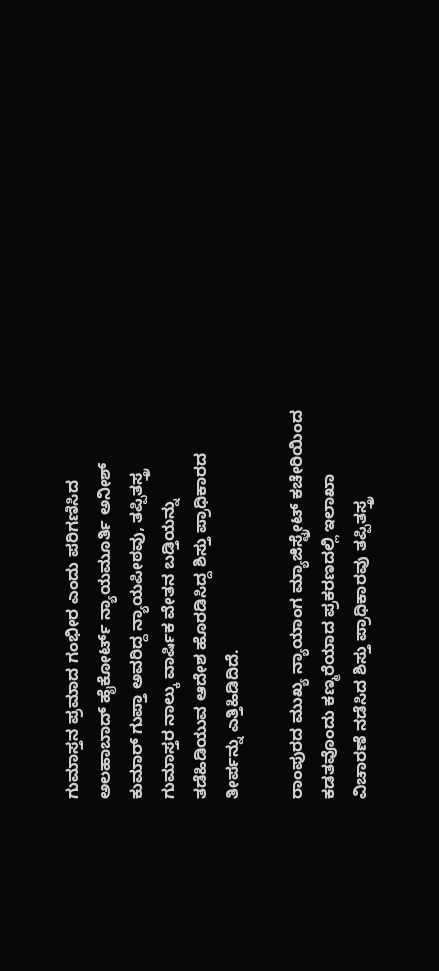ಗುಮಾಸ್ತನ ಪ್ರಮಾದ ಗಂಭೀರ ಎಂದು ಪರಿಗಣಿಸಿದ ಅಲಹಾಬಾದ್ ಹೈಕೋರ್ಟ್ ನ್ಯಾಯಮೂರ್ತಿ ಅನೀಶ್ ಕುಮಾರ್ ಗುಪ್ತಾ ಅವರಿದ್ದ ನ್ಯಾಯಪೀಠವು, ತಪ್ಪಿತಸ್ತ್ರ ಗುಮಾಸ್ತರ ನಾಲ್ಕು ವಾರ್ಷಿಕ ವೇತನ ಬಡ್ತಿಯನ್ನು ತಡೆಹಿಡಿಯುವ ಆದೇಶ ಹೊರಡಿಸಿದ್ದ ಶಿಸ್ತು ಪ್ರಾಧಿಕಾರದ ತೀರ್ಪನ್ನು ಎತ್ತಿಹಿಡಿದಿದೆ.

ರಾಂಪುರದ ಮುಖ್ಯ ನ್ಯಾಯಾಂಗ ಮ್ಯಾಜಿಸ್ಟ್ರೇಟ್ ಕಚೇರಿಯಿಂದ ಕಡತವೊಂದು ಕಣ್ಮರೆಯಾದ ಪ್ರಕರಣದಲ್ಲಿ ಇಲಾಖಾ ವಿಚಾರಣೆ ನಡೆಸಿದ ಶಿಸ್ತು ಪ್ರಾಧಿಕಾರವು ತಪ್ಪಿತಸ್ತ್ರ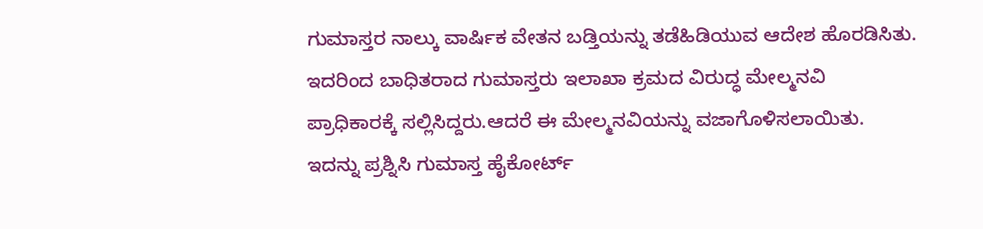ಗುಮಾಸ್ತರ ನಾಲ್ಕು ವಾರ್ಷಿಕ ವೇತನ ಬಡ್ತಿಯನ್ನು ತಡೆಹಿಡಿಯುವ ಆದೇಶ ಹೊರಡಿಸಿತು. ಇದರಿಂದ ಬಾಧಿತರಾದ ಗುಮಾಸ್ತರು ಇಲಾಖಾ ಕ್ರಮದ ವಿರುದ್ಧ ಮೇಲ್ಮನವಿ ಪ್ರಾಧಿಕಾರಕ್ಕೆ ಸಲ್ಲಿಸಿದ್ದರು.ಆದರೆ ಈ ಮೇಲ್ಮನವಿಯನ್ನು ವಜಾಗೊಳಿಸಲಾಯಿತು. ಇದನ್ನು ಪ್ರಶ್ನಿಸಿ ಗುಮಾಸ್ತ ಹೈಕೋರ್ಟ್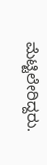ಮೆಟ್ಟಿಲೇರಿದ್ದರು.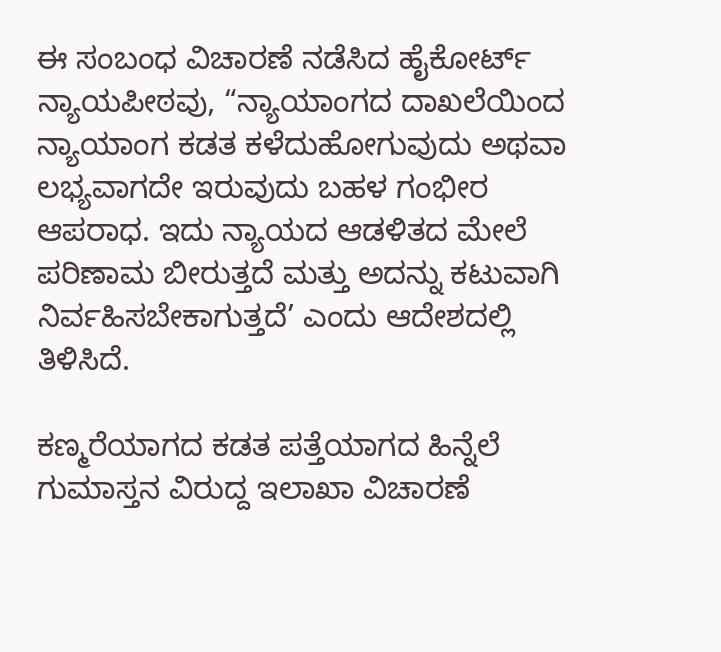ಈ ಸಂಬಂಧ ವಿಚಾರಣೆ ನಡೆಸಿದ ಹೈಕೋರ್ಟ್ ನ್ಯಾಯಪೀಠವು, “ನ್ಯಾಯಾಂಗದ ದಾಖಲೆಯಿಂದ ನ್ಯಾಯಾಂಗ ಕಡತ ಕಳೆದುಹೋಗುವುದು ಅಥವಾ ಲಭ್ಯವಾಗದೇ ಇರುವುದು ಬಹಳ ಗಂಭೀರ ಆಪರಾಧ. ಇದು ನ್ಯಾಯದ ಆಡಳಿತದ ಮೇಲೆ ಪರಿಣಾಮ ಬೀರುತ್ತದೆ ಮತ್ತು ಅದನ್ನು ಕಟುವಾಗಿ ನಿರ್ವಹಿಸಬೇಕಾಗುತ್ತದೆ’ ಎಂದು ಆದೇಶದಲ್ಲಿ ತಿಳಿಸಿದೆ.

ಕಣ್ಮರೆಯಾಗದ ಕಡತ ಪತ್ತೆಯಾಗದ ಹಿನ್ನೆಲೆ ಗುಮಾಸ್ತನ ವಿರುದ್ದ ಇಲಾಖಾ ವಿಚಾರಣೆ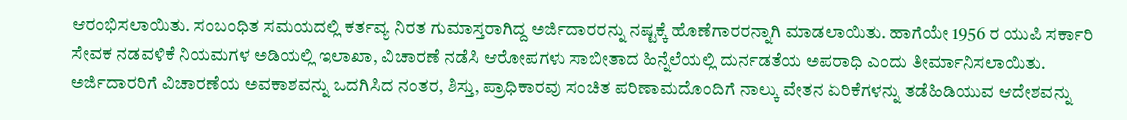ಆರಂಭಿಸಲಾಯಿತು. ಸಂಬಂಧಿತ ಸಮಯದಲ್ಲಿ ಕರ್ತವ್ಯ ನಿರತ ಗುಮಾಸ್ತರಾಗಿದ್ದ ಅರ್ಜಿದಾರರನ್ನು ನಷ್ಟಕ್ಕೆ ಹೊಣೆಗಾರರನ್ನಾಗಿ ಮಾಡಲಾಯಿತು. ಹಾಗೆಯೇ 1956 ರ ಯುಪಿ ಸರ್ಕಾರಿ ಸೇವಕ ನಡವಳಿಕೆ ನಿಯಮಗಳ ಅಡಿಯಲ್ಲಿ ಇಲಾಖಾ, ವಿಚಾರಣೆ ನಡೆಸಿ ಆರೋಪಗಳು ಸಾಬೀತಾದ ಹಿನ್ನೆಲೆಯಲ್ಲಿ ದುರ್ನಡತೆಯ ಅಪರಾಧಿ ಎಂದು ತೀರ್ಮಾನಿಸಲಾಯಿತು. ಅರ್ಜಿದಾರರಿಗೆ ವಿಚಾರಣೆಯ ಅವಕಾಶವನ್ನು ಒದಗಿಸಿದ ನಂತರ, ಶಿಸ್ತು, ಪ್ರಾಧಿಕಾರವು ಸಂಚಿತ ಪರಿಣಾಮದೊಂದಿಗೆ ನಾಲ್ಕು ವೇತನ ಏರಿಕೆಗಳನ್ನು ತಡೆಹಿಡಿಯುವ ಆದೇಶವನ್ನು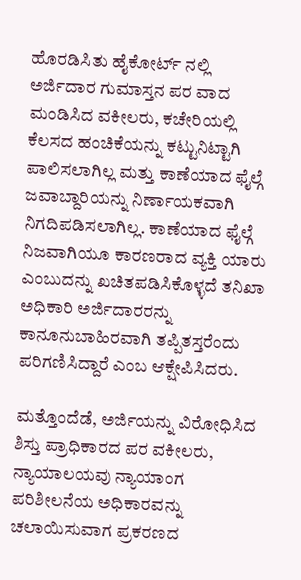ಹೊರಡಿಸಿತು ಹೈಕೋರ್ಟ್ ನಲ್ಲಿ ಅರ್ಜಿದಾರ ಗುಮಾಸ್ತನ ಪರ ವಾದ ಮಂಡಿಸಿದ ವಕೀಲರು, ಕಚೇರಿಯಲ್ಲಿ ಕೆಲಸದ ಹಂಚಿಕೆಯನ್ನು ಕಟ್ಟುನಿಟ್ಟಾಗಿ ಪಾಲಿಸಲಾಗಿಲ್ಲ ಮತ್ತು ಕಾಣೆಯಾದ ಫೈಲ್ಗೆ ಜವಾಬ್ದಾರಿಯನ್ನು ನಿರ್ಣಾಯಕವಾಗಿ ನಿಗದಿಪಡಿಸಲಾಗಿಲ್ಲ. ಕಾಣೆಯಾದ ಫೈಲ್ಗೆ ನಿಜವಾಗಿಯೂ ಕಾರಣರಾದ ವ್ಯಕ್ತಿ ಯಾರು ಎಂಬುದನ್ನು ಖಚಿತಪಡಿಸಿಕೊಳ್ಳದೆ ತನಿಖಾ ಅಧಿಕಾರಿ ಅರ್ಜಿದಾರರನ್ನು ಕಾನೂನುಬಾಹಿರವಾಗಿ ತಪ್ಪಿತಸ್ತರೆಂದು ಪರಿಗಣಿಸಿದ್ದಾರೆ ಎಂಬ ಆಕ್ಷೇಪಿಸಿದರು.

ಮತ್ತೊಂದೆಡೆ, ಅರ್ಜಿಯನ್ನು ವಿರೋಧಿಸಿದ ಶಿಸ್ತು ಪ್ರಾಧಿಕಾರದ ಪರ ವಕೀಲರು, ನ್ಯಾಯಾಲಯವು ನ್ಯಾಯಾಂಗ ಪರಿಶೀಲನೆಯ ಅಧಿಕಾರವನ್ನು ಚಲಾಯಿಸುವಾಗ ಪ್ರಕರಣದ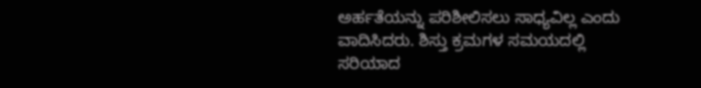ಅರ್ಹತೆಯನ್ನು ಪರಿಶೀಲಿಸಲು ಸಾಧ್ಯವಿಲ್ಲ ಎಂದು ವಾದಿಸಿದರು. ಶಿಸ್ತು ಕ್ರಮಗಳ ಸಮಯದಲ್ಲಿ ಸರಿಯಾದ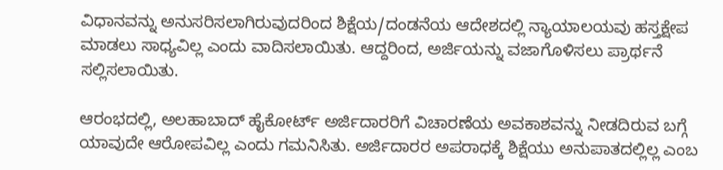ವಿಧಾನವನ್ನು ಅನುಸರಿಸಲಾಗಿರುವುದರಿಂದ ಶಿಕ್ಷೆಯ/ದಂಡನೆಯ ಆದೇಶದಲ್ಲಿ ನ್ಯಾಯಾಲಯವು ಹಸ್ತಕ್ಷೇಪ ಮಾಡಲು ಸಾಧ್ಯವಿಲ್ಲ ಎಂದು ವಾದಿಸಲಾಯಿತು. ಆದ್ದರಿಂದ, ಅರ್ಜಿಯನ್ನು ವಜಾಗೊಳಿಸಲು ಪ್ರಾರ್ಥನೆ ಸಲ್ಲಿಸಲಾಯಿತು.

ಆರಂಭದಲ್ಲಿ, ಅಲಹಾಬಾದ್ ಹೈಕೋರ್ಟ್ ಅರ್ಜಿದಾರರಿಗೆ ವಿಚಾರಣೆಯ ಅವಕಾಶವನ್ನು ನೀಡದಿರುವ ಬಗ್ಗೆ ಯಾವುದೇ ಆರೋಪವಿಲ್ಲ ಎಂದು ಗಮನಿಸಿತು. ಅರ್ಜಿದಾರರ ಅಪರಾಧಕ್ಕೆ ಶಿಕ್ಷೆಯು ಅನುಪಾತದಲ್ಲಿಲ್ಲ ಎಂಬ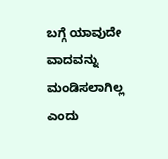ಬಗ್ಗೆ ಯಾವುದೇ ವಾದವನ್ನು ಮಂಡಿಸಲಾಗಿಲ್ಲ ಎಂದು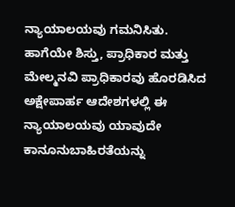ನ್ಯಾಯಾಲಯವು ಗಮನಿಸಿತು. ಹಾಗೆಯೇ ಶಿಸ್ತು, ಪ್ರಾಧಿಕಾರ ಮತ್ತು ಮೇಲ್ಮನವಿ ಪ್ರಾಧಿಕಾರವು ಹೊರಡಿಸಿದ ಅಕ್ಷೇಪಾರ್ಹ ಆದೇಶಗಳಲ್ಲಿ ಈ ನ್ಯಾಯಾಲಯವು ಯಾವುದೇ ಕಾನೂನುಬಾಹಿರತೆಯನ್ನು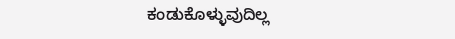ಕಂಡುಕೊಳ್ಳುವುದಿಲ್ಲ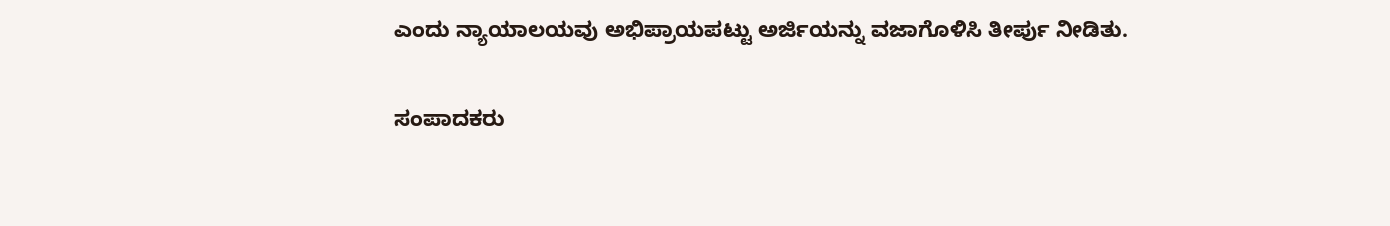ಎಂದು ನ್ಯಾಯಾಲಯವು ಅಭಿಪ್ರಾಯಪಟ್ಟು ಅರ್ಜಿಯನ್ನು ವಜಾಗೊಳಿಸಿ ತೀರ್ಪು ನೀಡಿತು.

ಸಂಪಾದಕರು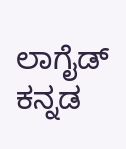ಲಾಗೈಡ್ ಕನ್ನಡ‌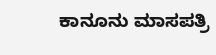ಕಾನೂನು ಮಾಸಪತ್ರಿ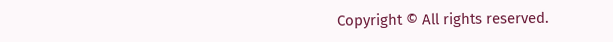Copyright © All rights reserved.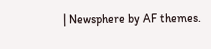| Newsphere by AF themes.